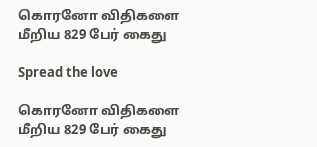கொரனோ விதிகளை மீறிய 829 பேர் கைது

Spread the love

கொரனோ விதிகளை மீறிய 829 பேர் கைது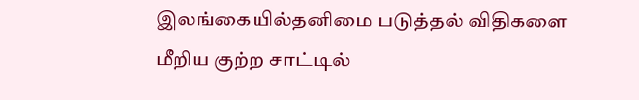இலங்கையில்தனிமை படுத்தல் விதிகளை மீறிய குற்ற சாட்டில்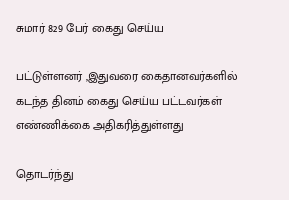சுமார் 829 பேர் கைது செய்ய

பட்டுள்ளனர் ,இதுவரை கைதானவர்களில் கடந்த தினம் கைது செய்ய பட்டவர்கள் எண்ணிக்கை அதிகரித்துள்ளது

தொடர்ந்து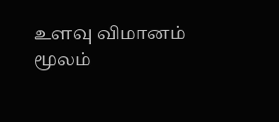உளவு விமானம் மூலம்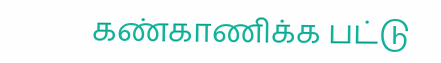கண்காணிக்க பட்டு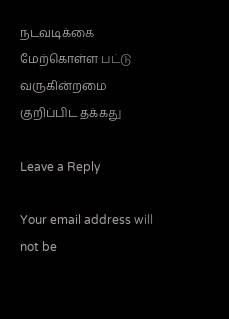நடவடிக்கை மேற்கொள்ள பட்டு வருகின்றமை குறிப்பிட தக்கது

Leave a Reply

Your email address will not be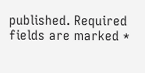published. Required fields are marked *